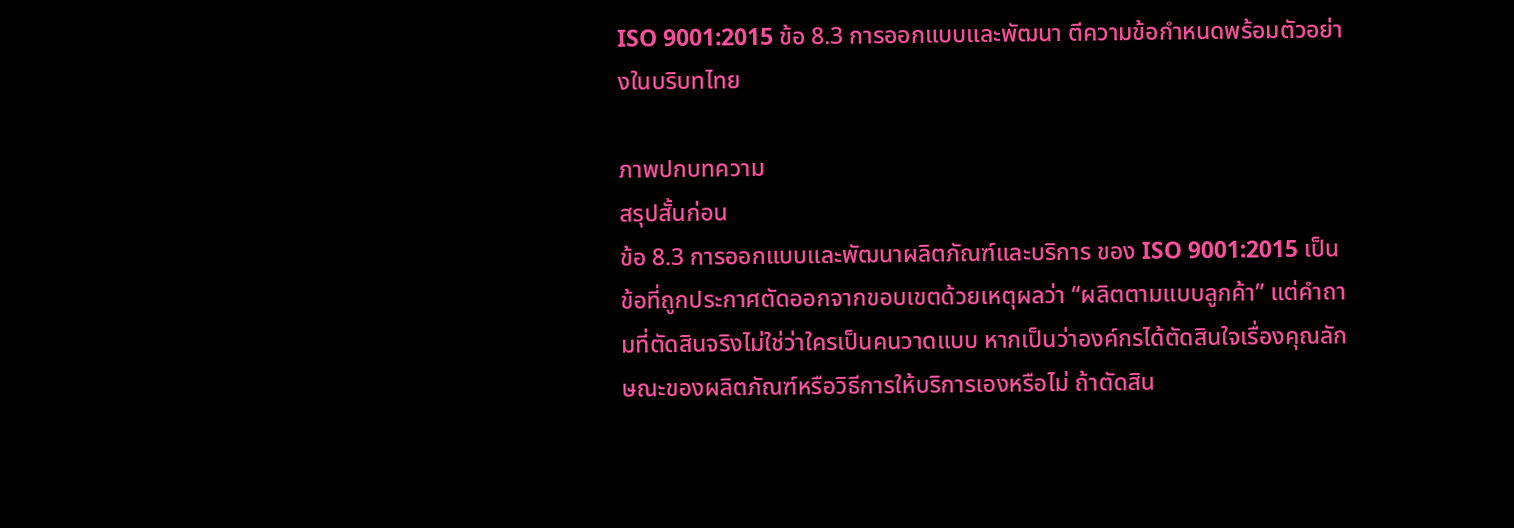ISO 9001:2015 ข้อ 8.3 การออกแบบและพัฒนา ตีความข้อกำหนดพร้อมตัวอย่างในบริบทไทย

ภาพปกบทความ
สรุปสั้นก่อน
ข้อ 8.3 การออกแบบและพัฒนาผลิตภัณฑ์และบริการ ของ ISO 9001:2015 เป็นข้อที่ถูกประกาศตัดออกจากขอบเขตด้วยเหตุผลว่า “ผลิตตามแบบลูกค้า” แต่คำถามที่ตัดสินจริงไม่ใช่ว่าใครเป็นคนวาดแบบ หากเป็นว่าองค์กรได้ตัดสินใจเรื่องคุณลักษณะของผลิตภัณฑ์หรือวิธีการให้บริการเองหรือไม่ ถ้าตัดสิน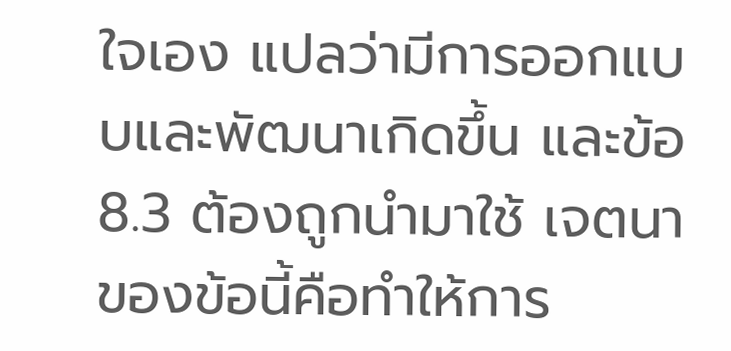ใจเอง แปลว่ามีการออกแบบและพัฒนาเกิดขึ้น และข้อ 8.3 ต้องถูกนำมาใช้ เจตนาของข้อนี้คือทำให้การ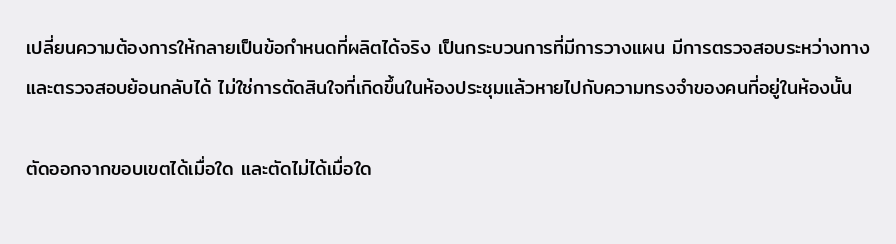เปลี่ยนความต้องการให้กลายเป็นข้อกำหนดที่ผลิตได้จริง เป็นกระบวนการที่มีการวางแผน มีการตรวจสอบระหว่างทาง และตรวจสอบย้อนกลับได้ ไม่ใช่การตัดสินใจที่เกิดขึ้นในห้องประชุมแล้วหายไปกับความทรงจำของคนที่อยู่ในห้องนั้น

ตัดออกจากขอบเขตได้เมื่อใด และตัดไม่ได้เมื่อใด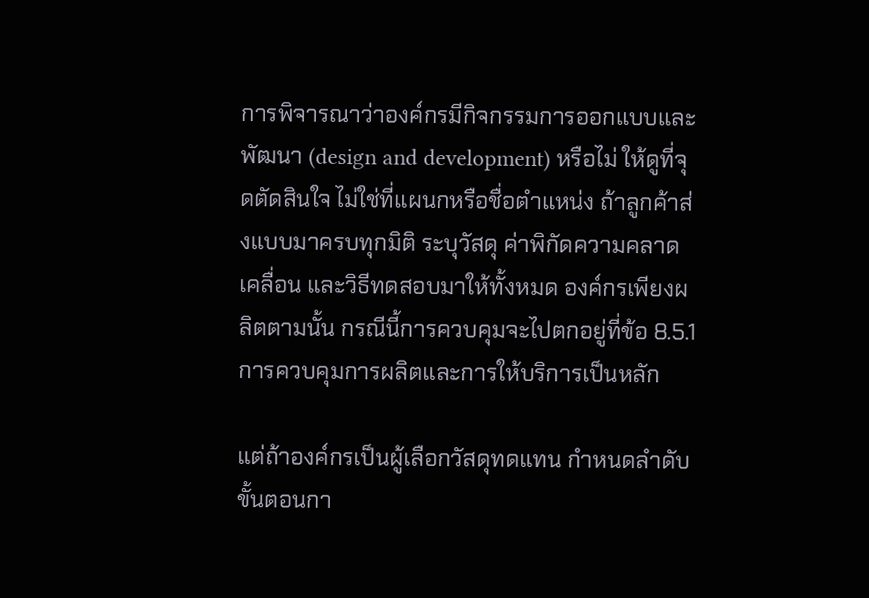การพิจารณาว่าองค์กรมีกิจกรรมการออกแบบและพัฒนา (design and development) หรือไม่ ให้ดูที่จุดตัดสินใจ ไม่ใช่ที่แผนกหรือชื่อตำแหน่ง ถ้าลูกค้าส่งแบบมาครบทุกมิติ ระบุวัสดุ ค่าพิกัดความคลาดเคลื่อน และวิธีทดสอบมาให้ทั้งหมด องค์กรเพียงผลิตตามนั้น กรณีนี้การควบคุมจะไปตกอยู่ที่ข้อ 8.5.1 การควบคุมการผลิตและการให้บริการเป็นหลัก

แต่ถ้าองค์กรเป็นผู้เลือกวัสดุทดแทน กำหนดลำดับขั้นตอนกา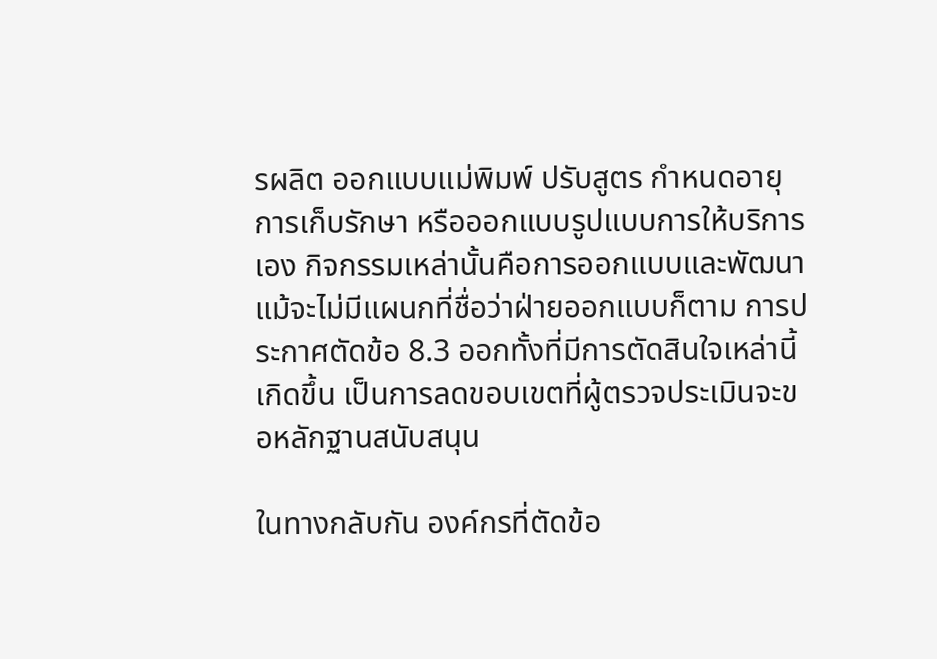รผลิต ออกแบบแม่พิมพ์ ปรับสูตร กำหนดอายุการเก็บรักษา หรือออกแบบรูปแบบการให้บริการเอง กิจกรรมเหล่านั้นคือการออกแบบและพัฒนา แม้จะไม่มีแผนกที่ชื่อว่าฝ่ายออกแบบก็ตาม การประกาศตัดข้อ 8.3 ออกทั้งที่มีการตัดสินใจเหล่านี้เกิดขึ้น เป็นการลดขอบเขตที่ผู้ตรวจประเมินจะขอหลักฐานสนับสนุน

ในทางกลับกัน องค์กรที่ตัดข้อ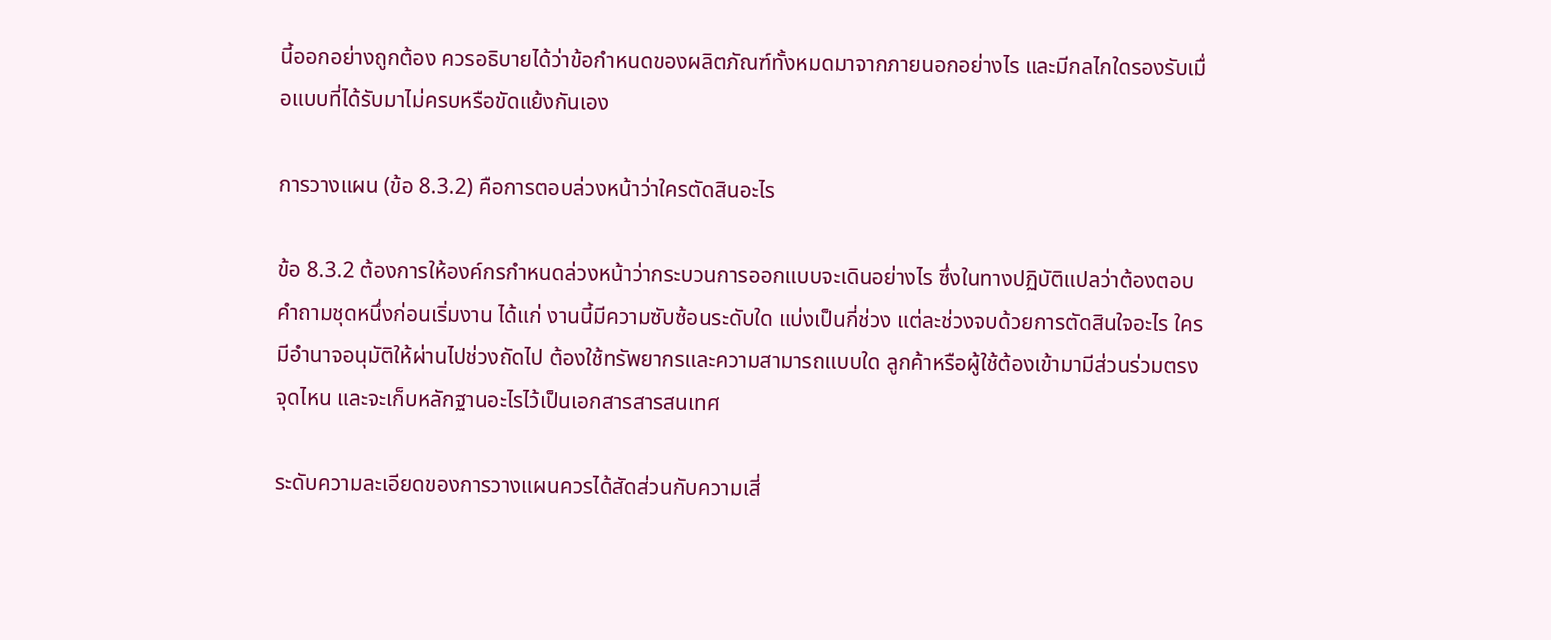นี้ออกอย่างถูกต้อง ควรอธิบายได้ว่าข้อกำหนดของผลิตภัณฑ์ทั้งหมดมาจากภายนอกอย่างไร และมีกลไกใดรองรับเมื่อแบบที่ได้รับมาไม่ครบหรือขัดแย้งกันเอง

การวางแผน (ข้อ 8.3.2) คือการตอบล่วงหน้าว่าใครตัดสินอะไร

ข้อ 8.3.2 ต้องการให้องค์กรกำหนดล่วงหน้าว่ากระบวนการออกแบบจะเดินอย่างไร ซึ่งในทางปฏิบัติแปลว่าต้องตอบคำถามชุดหนึ่งก่อนเริ่มงาน ได้แก่ งานนี้มีความซับซ้อนระดับใด แบ่งเป็นกี่ช่วง แต่ละช่วงจบด้วยการตัดสินใจอะไร ใครมีอำนาจอนุมัติให้ผ่านไปช่วงถัดไป ต้องใช้ทรัพยากรและความสามารถแบบใด ลูกค้าหรือผู้ใช้ต้องเข้ามามีส่วนร่วมตรงจุดไหน และจะเก็บหลักฐานอะไรไว้เป็นเอกสารสารสนเทศ

ระดับความละเอียดของการวางแผนควรได้สัดส่วนกับความเสี่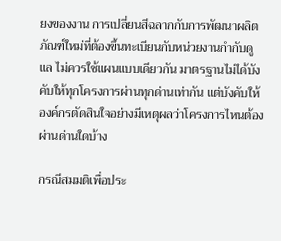ยงของงาน การเปลี่ยนสีฉลากกับการพัฒนาผลิตภัณฑ์ใหม่ที่ต้องขึ้นทะเบียนกับหน่วยงานกำกับดูแล ไม่ควรใช้แผนแบบเดียวกัน มาตรฐานไม่ได้บังคับให้ทุกโครงการผ่านทุกด่านเท่ากัน แต่บังคับให้องค์กรตัดสินใจอย่างมีเหตุผลว่าโครงการไหนต้องผ่านด่านใดบ้าง

กรณีสมมติเพื่อประ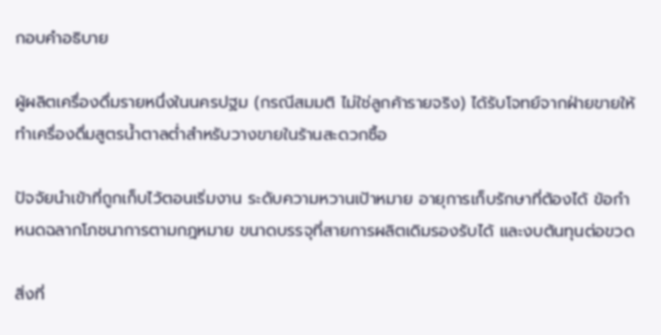กอบคำอธิบาย

ผู้ผลิตเครื่องดื่มรายหนึ่งในนครปฐม (กรณีสมมติ ไม่ใช่ลูกค้ารายจริง) ได้รับโจทย์จากฝ่ายขายให้ทำเครื่องดื่มสูตรน้ำตาลต่ำสำหรับวางขายในร้านสะดวกซื้อ

ปัจจัยนำเข้าที่ถูกเก็บไว้ตอนเริ่มงาน ระดับความหวานเป้าหมาย อายุการเก็บรักษาที่ต้องได้ ข้อกำหนดฉลากโภชนาการตามกฎหมาย ขนาดบรรจุที่สายการผลิตเดิมรองรับได้ และงบต้นทุนต่อขวด

สิ่งที่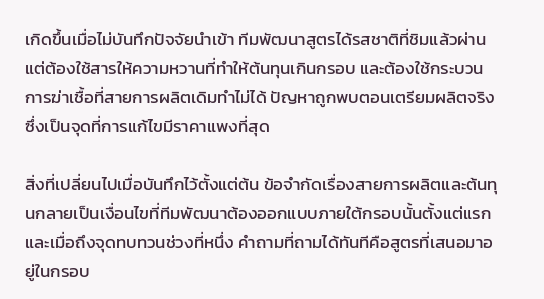เกิดขึ้นเมื่อไม่บันทึกปัจจัยนำเข้า ทีมพัฒนาสูตรได้รสชาติที่ชิมแล้วผ่าน แต่ต้องใช้สารให้ความหวานที่ทำให้ต้นทุนเกินกรอบ และต้องใช้กระบวนการฆ่าเชื้อที่สายการผลิตเดิมทำไม่ได้ ปัญหาถูกพบตอนเตรียมผลิตจริง ซึ่งเป็นจุดที่การแก้ไขมีราคาแพงที่สุด

สิ่งที่เปลี่ยนไปเมื่อบันทึกไว้ตั้งแต่ต้น ข้อจำกัดเรื่องสายการผลิตและต้นทุนกลายเป็นเงื่อนไขที่ทีมพัฒนาต้องออกแบบภายใต้กรอบนั้นตั้งแต่แรก และเมื่อถึงจุดทบทวนช่วงที่หนึ่ง คำถามที่ถามได้ทันทีคือสูตรที่เสนอมาอยู่ในกรอบ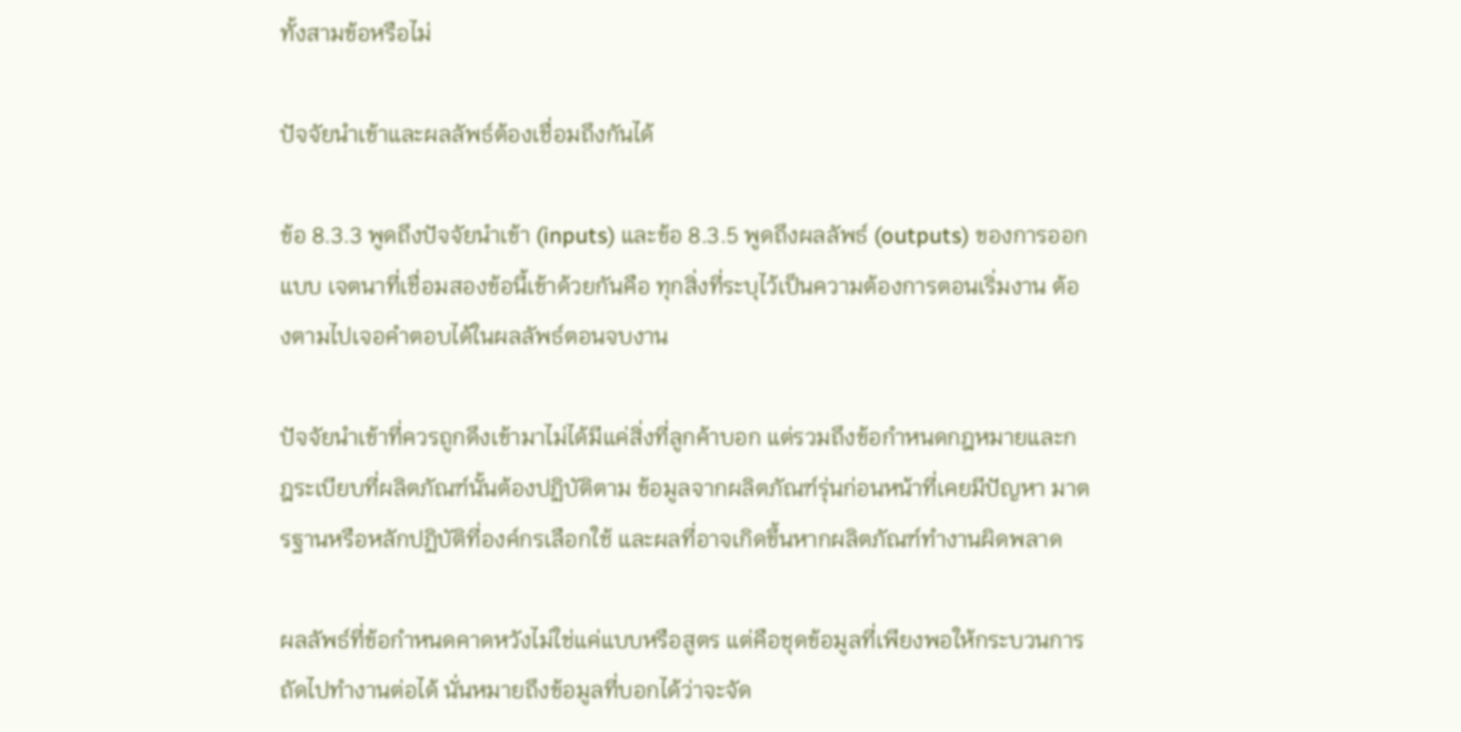ทั้งสามข้อหรือไม่

ปัจจัยนำเข้าและผลลัพธ์ต้องเชื่อมถึงกันได้

ข้อ 8.3.3 พูดถึงปัจจัยนำเข้า (inputs) และข้อ 8.3.5 พูดถึงผลลัพธ์ (outputs) ของการออกแบบ เจตนาที่เชื่อมสองข้อนี้เข้าด้วยกันคือ ทุกสิ่งที่ระบุไว้เป็นความต้องการตอนเริ่มงาน ต้องตามไปเจอคำตอบได้ในผลลัพธ์ตอนจบงาน

ปัจจัยนำเข้าที่ควรถูกดึงเข้ามาไม่ได้มีแค่สิ่งที่ลูกค้าบอก แต่รวมถึงข้อกำหนดกฎหมายและกฎระเบียบที่ผลิตภัณฑ์นั้นต้องปฏิบัติตาม ข้อมูลจากผลิตภัณฑ์รุ่นก่อนหน้าที่เคยมีปัญหา มาตรฐานหรือหลักปฏิบัติที่องค์กรเลือกใช้ และผลที่อาจเกิดขึ้นหากผลิตภัณฑ์ทำงานผิดพลาด

ผลลัพธ์ที่ข้อกำหนดคาดหวังไม่ใช่แค่แบบหรือสูตร แต่คือชุดข้อมูลที่เพียงพอให้กระบวนการถัดไปทำงานต่อได้ นั่นหมายถึงข้อมูลที่บอกได้ว่าจะจัด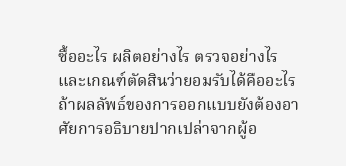ซื้ออะไร ผลิตอย่างไร ตรวจอย่างไร และเกณฑ์ตัดสินว่ายอมรับได้คืออะไร ถ้าผลลัพธ์ของการออกแบบยังต้องอาศัยการอธิบายปากเปล่าจากผู้อ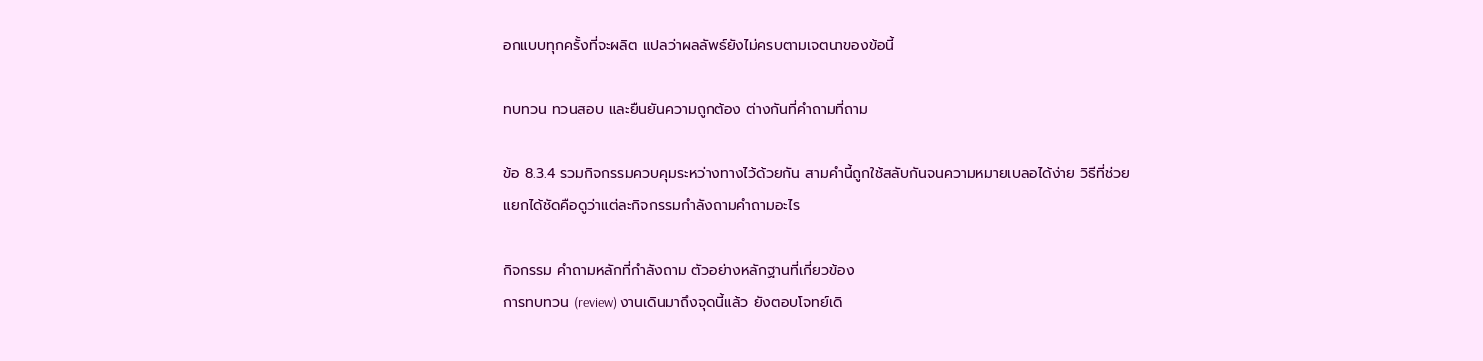อกแบบทุกครั้งที่จะผลิต แปลว่าผลลัพธ์ยังไม่ครบตามเจตนาของข้อนี้

ทบทวน ทวนสอบ และยืนยันความถูกต้อง ต่างกันที่คำถามที่ถาม

ข้อ 8.3.4 รวมกิจกรรมควบคุมระหว่างทางไว้ด้วยกัน สามคำนี้ถูกใช้สลับกันจนความหมายเบลอได้ง่าย วิธีที่ช่วยแยกได้ชัดคือดูว่าแต่ละกิจกรรมกำลังถามคำถามอะไร

กิจกรรม คำถามหลักที่กำลังถาม ตัวอย่างหลักฐานที่เกี่ยวข้อง
การทบทวน (review) งานเดินมาถึงจุดนี้แล้ว ยังตอบโจทย์เดิ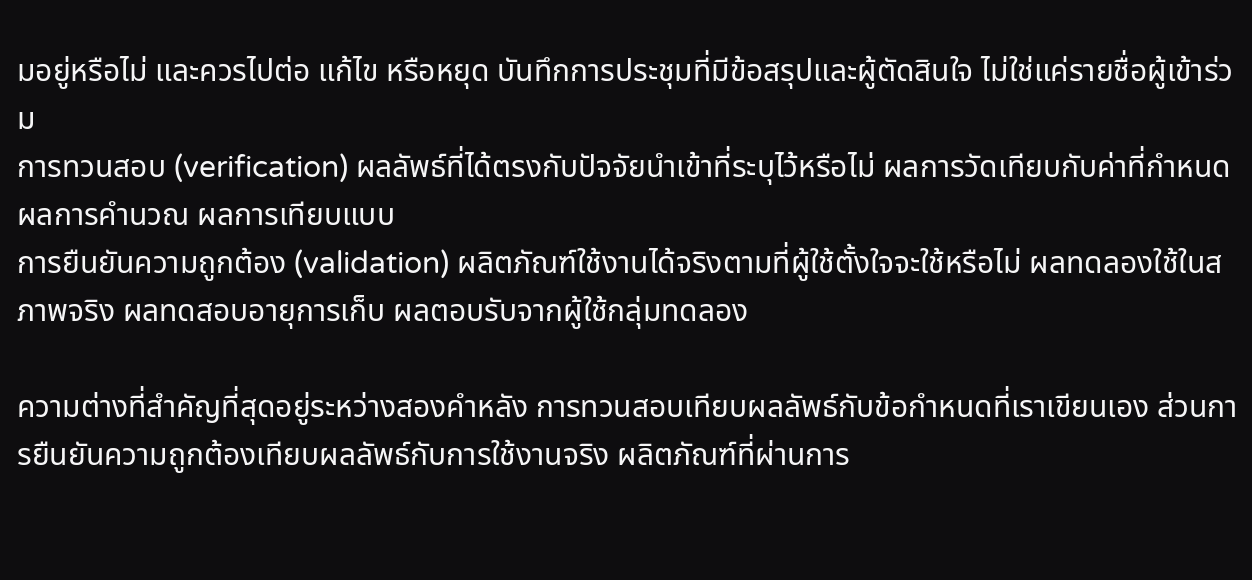มอยู่หรือไม่ และควรไปต่อ แก้ไข หรือหยุด บันทึกการประชุมที่มีข้อสรุปและผู้ตัดสินใจ ไม่ใช่แค่รายชื่อผู้เข้าร่วม
การทวนสอบ (verification) ผลลัพธ์ที่ได้ตรงกับปัจจัยนำเข้าที่ระบุไว้หรือไม่ ผลการวัดเทียบกับค่าที่กำหนด ผลการคำนวณ ผลการเทียบแบบ
การยืนยันความถูกต้อง (validation) ผลิตภัณฑ์ใช้งานได้จริงตามที่ผู้ใช้ตั้งใจจะใช้หรือไม่ ผลทดลองใช้ในสภาพจริง ผลทดสอบอายุการเก็บ ผลตอบรับจากผู้ใช้กลุ่มทดลอง

ความต่างที่สำคัญที่สุดอยู่ระหว่างสองคำหลัง การทวนสอบเทียบผลลัพธ์กับข้อกำหนดที่เราเขียนเอง ส่วนการยืนยันความถูกต้องเทียบผลลัพธ์กับการใช้งานจริง ผลิตภัณฑ์ที่ผ่านการ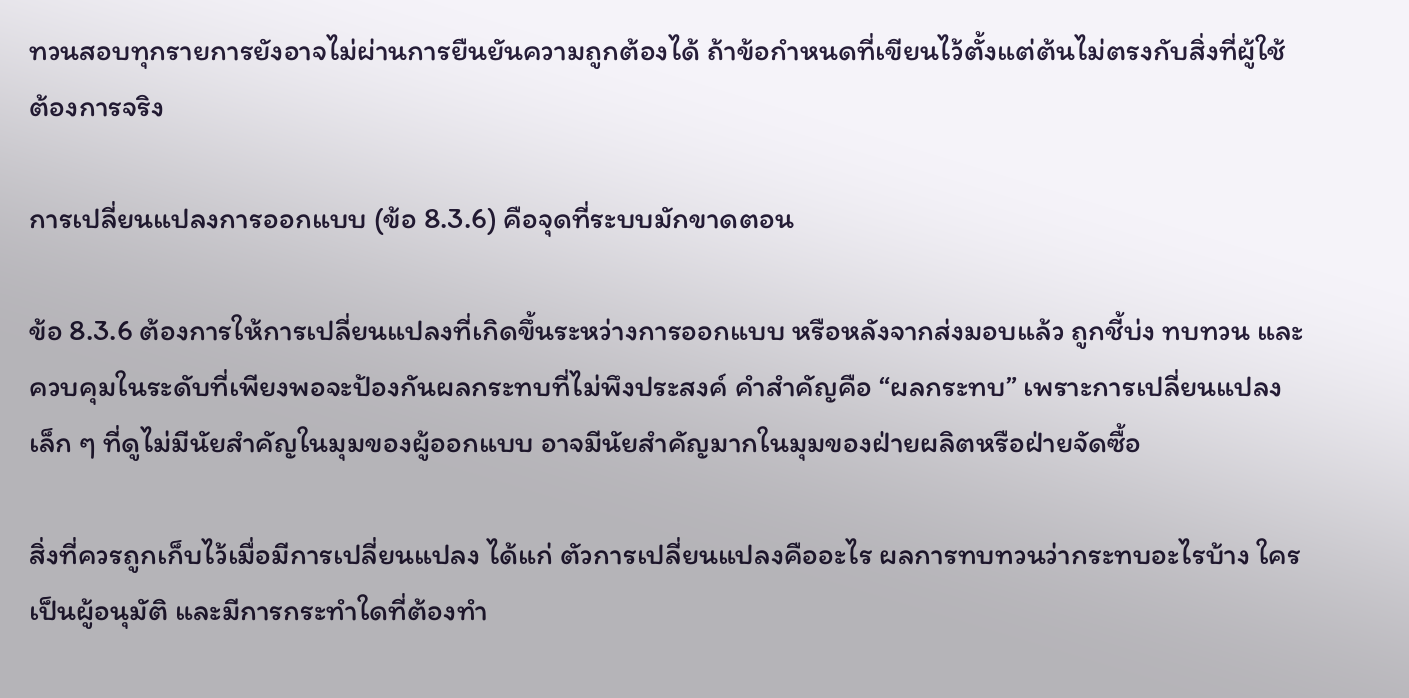ทวนสอบทุกรายการยังอาจไม่ผ่านการยืนยันความถูกต้องได้ ถ้าข้อกำหนดที่เขียนไว้ตั้งแต่ต้นไม่ตรงกับสิ่งที่ผู้ใช้ต้องการจริง

การเปลี่ยนแปลงการออกแบบ (ข้อ 8.3.6) คือจุดที่ระบบมักขาดตอน

ข้อ 8.3.6 ต้องการให้การเปลี่ยนแปลงที่เกิดขึ้นระหว่างการออกแบบ หรือหลังจากส่งมอบแล้ว ถูกชี้บ่ง ทบทวน และควบคุมในระดับที่เพียงพอจะป้องกันผลกระทบที่ไม่พึงประสงค์ คำสำคัญคือ “ผลกระทบ” เพราะการเปลี่ยนแปลงเล็ก ๆ ที่ดูไม่มีนัยสำคัญในมุมของผู้ออกแบบ อาจมีนัยสำคัญมากในมุมของฝ่ายผลิตหรือฝ่ายจัดซื้อ

สิ่งที่ควรถูกเก็บไว้เมื่อมีการเปลี่ยนแปลง ได้แก่ ตัวการเปลี่ยนแปลงคืออะไร ผลการทบทวนว่ากระทบอะไรบ้าง ใครเป็นผู้อนุมัติ และมีการกระทำใดที่ต้องทำ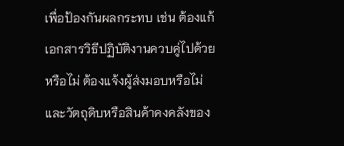เพื่อป้องกันผลกระทบ เช่น ต้องแก้เอกสารวิธีปฏิบัติงานควบคู่ไปด้วยหรือไม่ ต้องแจ้งผู้ส่งมอบหรือไม่ และวัตถุดิบหรือสินค้าคงคลังของ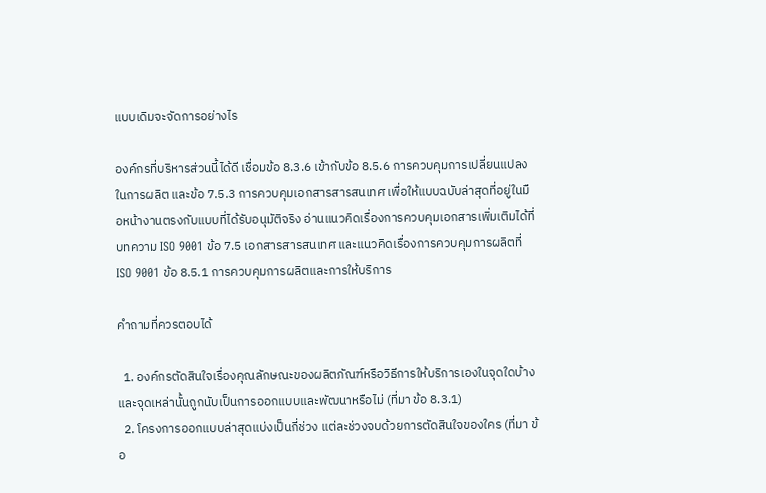แบบเดิมจะจัดการอย่างไร

องค์กรที่บริหารส่วนนี้ได้ดี เชื่อมข้อ 8.3.6 เข้ากับข้อ 8.5.6 การควบคุมการเปลี่ยนแปลงในการผลิต และข้อ 7.5.3 การควบคุมเอกสารสารสนเทศ เพื่อให้แบบฉบับล่าสุดที่อยู่ในมือหน้างานตรงกับแบบที่ได้รับอนุมัติจริง อ่านแนวคิดเรื่องการควบคุมเอกสารเพิ่มเติมได้ที่บทความ ISO 9001 ข้อ 7.5 เอกสารสารสนเทศ และแนวคิดเรื่องการควบคุมการผลิตที่ ISO 9001 ข้อ 8.5.1 การควบคุมการผลิตและการให้บริการ

คำถามที่ควรตอบได้

  1. องค์กรตัดสินใจเรื่องคุณลักษณะของผลิตภัณฑ์หรือวิธีการให้บริการเองในจุดใดบ้าง และจุดเหล่านั้นถูกนับเป็นการออกแบบและพัฒนาหรือไม่ (ที่มา ข้อ 8.3.1)
  2. โครงการออกแบบล่าสุดแบ่งเป็นกี่ช่วง แต่ละช่วงจบด้วยการตัดสินใจของใคร (ที่มา ข้อ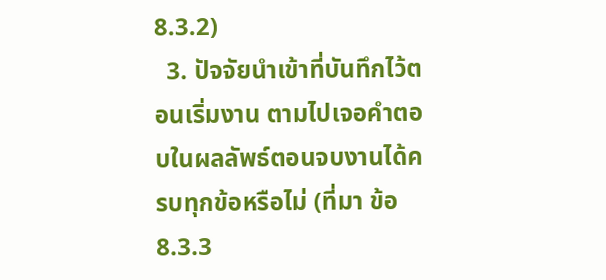8.3.2)
  3. ปัจจัยนำเข้าที่บันทึกไว้ตอนเริ่มงาน ตามไปเจอคำตอบในผลลัพธ์ตอนจบงานได้ครบทุกข้อหรือไม่ (ที่มา ข้อ 8.3.3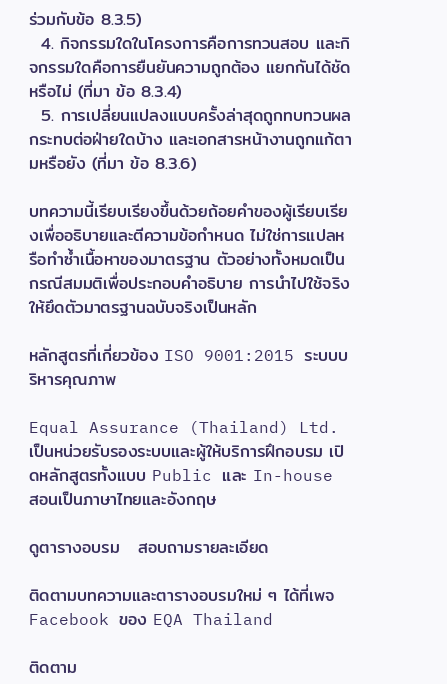ร่วมกับข้อ 8.3.5)
  4. กิจกรรมใดในโครงการคือการทวนสอบ และกิจกรรมใดคือการยืนยันความถูกต้อง แยกกันได้ชัดหรือไม่ (ที่มา ข้อ 8.3.4)
  5. การเปลี่ยนแปลงแบบครั้งล่าสุดถูกทบทวนผลกระทบต่อฝ่ายใดบ้าง และเอกสารหน้างานถูกแก้ตามหรือยัง (ที่มา ข้อ 8.3.6)

บทความนี้เรียบเรียงขึ้นด้วยถ้อยคำของผู้เรียบเรียงเพื่ออธิบายและตีความข้อกำหนด ไม่ใช่การแปลหรือทำซ้ำเนื้อหาของมาตรฐาน ตัวอย่างทั้งหมดเป็นกรณีสมมติเพื่อประกอบคำอธิบาย การนำไปใช้จริงให้ยึดตัวมาตรฐานฉบับจริงเป็นหลัก

หลักสูตรที่เกี่ยวข้อง ISO 9001:2015 ระบบบริหารคุณภาพ

Equal Assurance (Thailand) Ltd. เป็นหน่วยรับรองระบบและผู้ให้บริการฝึกอบรม เปิดหลักสูตรทั้งแบบ Public และ In-house สอนเป็นภาษาไทยและอังกฤษ

ดูตารางอบรม   สอบถามรายละเอียด

ติดตามบทความและตารางอบรมใหม่ ๆ ได้ที่เพจ Facebook ของ EQA Thailand

ติดตาม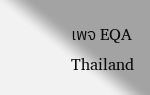เพจ EQA Thailand